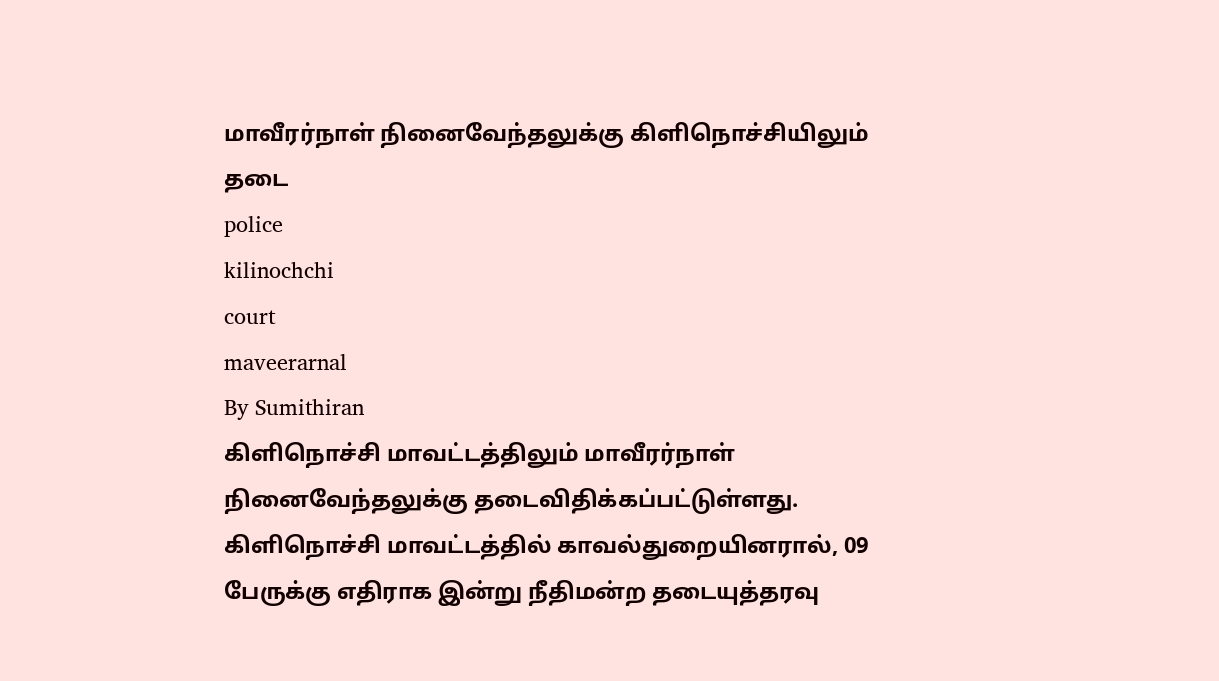மாவீரர்நாள் நினைவேந்தலுக்கு கிளிநொச்சியிலும் தடை
police
kilinochchi
court
maveerarnal
By Sumithiran
கிளிநொச்சி மாவட்டத்திலும் மாவீரர்நாள் நினைவேந்தலுக்கு தடைவிதிக்கப்பட்டுள்ளது.
கிளிநொச்சி மாவட்டத்தில் காவல்துறையினரால், 09 பேருக்கு எதிராக இன்று நீதிமன்ற தடையுத்தரவு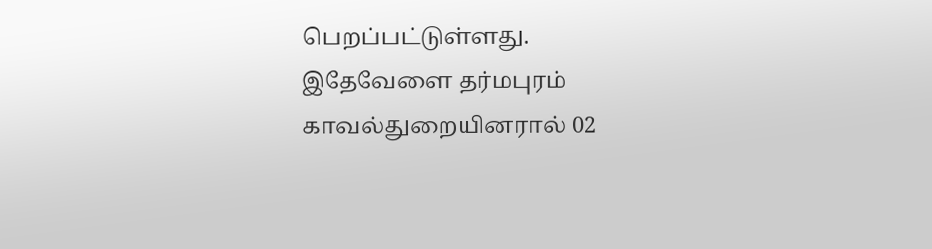பெறப்பட்டுள்ளது.
இதேவேளை தர்மபுரம் காவல்துறையினரால் 02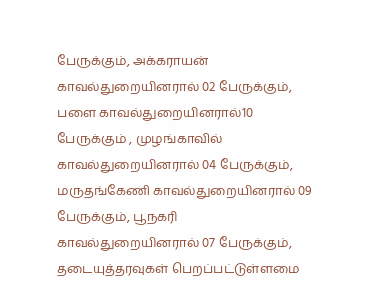பேருக்கும், அக்கராயன் காவல்துறையினரால் 02 பேருக்கும், பளை காவல்துறையினரால்10 பேருக்கும் , முழங்காவில் காவல்துறையினரால் 04 பேருக்கும், மருதங்கேணி காவல்துறையினரால் 09 பேருக்கும், பூநகரி காவல்துறையினரால் 07 பேருக்கும், தடையுத்தரவுகள் பெறப்பட்டுள்ளமை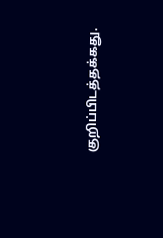குறிப்பிடத்தக்கது.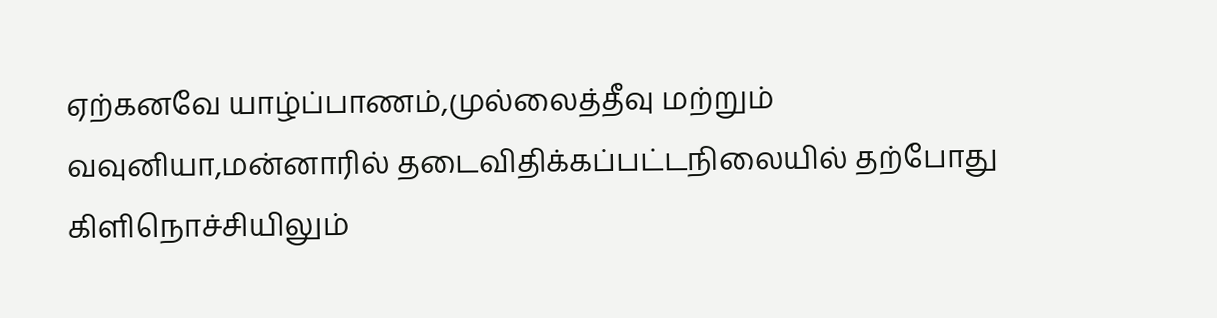ஏற்கனவே யாழ்ப்பாணம்,முல்லைத்தீவு மற்றும் வவுனியா,மன்னாரில் தடைவிதிக்கப்பட்டநிலையில் தற்போது கிளிநொச்சியிலும்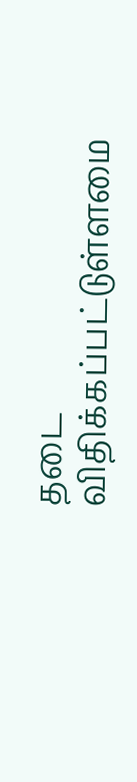தடை விதிக்கப்பட்டுள்ளமை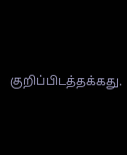குறிப்பிடத்தக்கது.